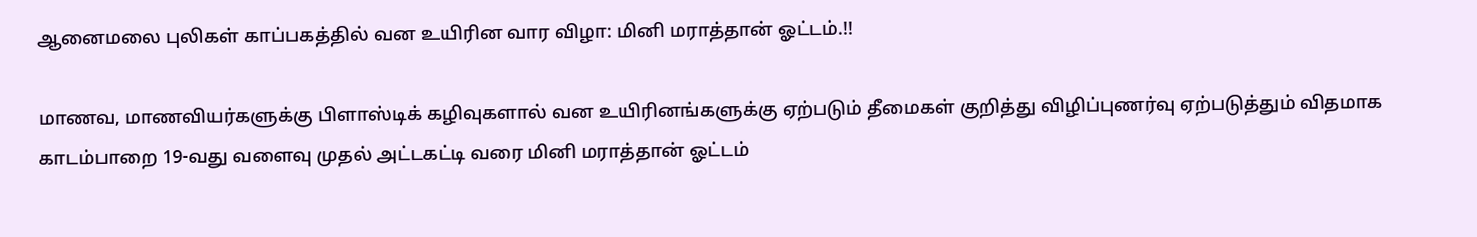ஆனைமலை புலிகள்‌ காப்பகத்தில் வன உயிரின வார விழா: மினி மராத்தான்‌ ஓட்டம்‌.!!

மாணவ, மாணவியர்களுக்கு பிளாஸ்டிக்‌ கழிவுகளால்‌ வன உயிரினங்களுக்கு ஏற்படும்‌ தீமைகள்‌ குறித்து விழிப்புணர்வு ஏற்படுத்தும்‌ விதமாக காடம்பாறை 19-வது வளைவு முதல்‌ அட்டகட்டி வரை மினி மராத்தான்‌ ஓட்டம்‌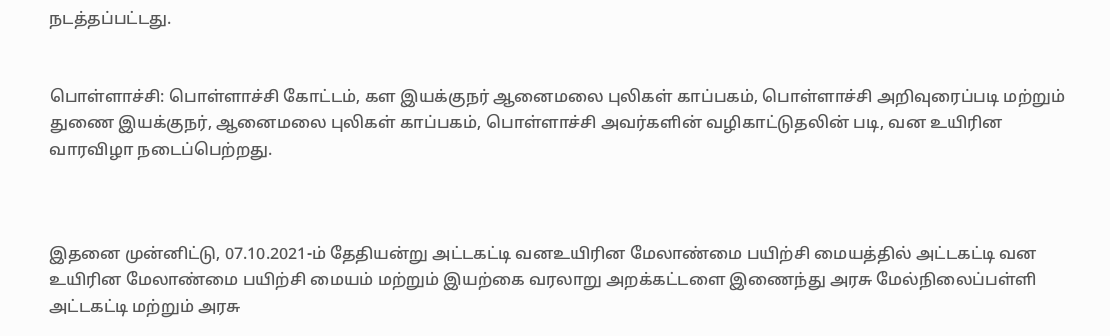நடத்தப்பட்டது.


பொள்ளாச்சி‌: பொள்ளாச்சி‌ கோட்டம்‌, கள இயக்குநர் ஆனைமலை புலிகள்‌ காப்பகம்‌, பொள்ளாச்சி அறிவுரைப்படி மற்றும்‌ துணை இயக்குநர், ஆனைமலை புலிகள்‌ காப்பகம்‌, பொள்ளாச்சி அவர்களின்‌ வழிகாட்டுதலின்‌ படி, வன உயிரின வாரவிழா நடைப்பெற்றது.



இதனை முன்னிட்டு, 07.10.2021-ம்‌ தேதியன்று அட்டகட்டி வனஉயிரின மேலாண்மை பயிற்சி மையத்தில்‌ அட்டகட்டி வன உயிரின மேலாண்மை பயிற்சி மையம்‌ மற்றும்‌ இயற்கை வரலாறு அறக்கட்டளை இணைந்து அரசு மேல்நிலைப்பள்ளி அட்டகட்டி மற்றும்‌ அரசு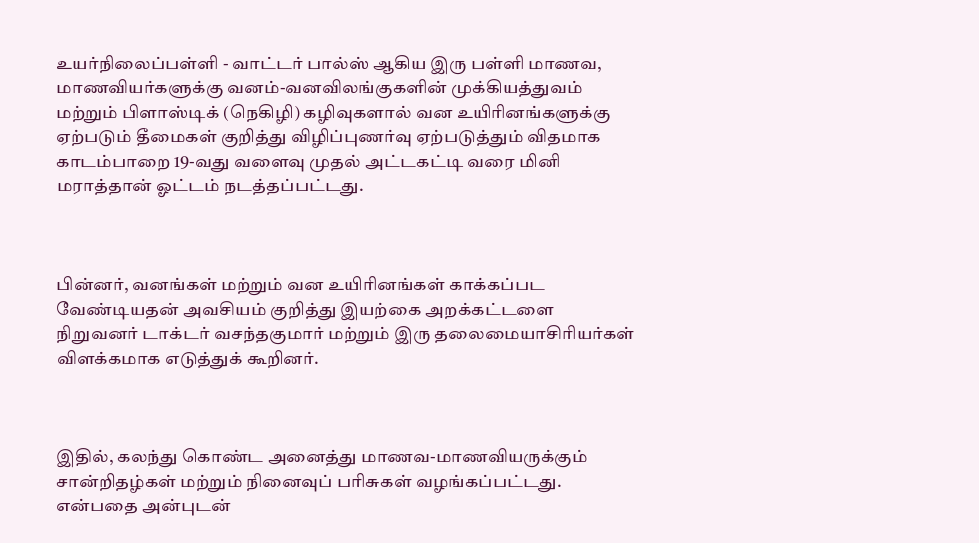உயர்நிலைப்பள்ளி - வாட்டர் பால்ஸ்‌ ஆகிய இரு பள்ளி மாணவ, மாணவியர்களுக்கு வனம்‌-வனவிலங்குகளின்‌ முக்கியத்துவம்‌ மற்றும்‌ பிளாஸ்டிக்‌ (நெகிழி) கழிவுகளால்‌ வன உயிரினங்களுக்கு ஏற்படும்‌ தீமைகள்‌ குறித்து விழிப்புணர்வு ஏற்படுத்தும்‌ விதமாக காடம்பாறை 19-வது வளைவு முதல்‌ அட்டகட்டி வரை மினி மராத்தான்‌ ஓட்டம்‌ நடத்தப்பட்டது.



பின்னர்‌, வனங்கள்‌ மற்றும்‌ வன உயிரினங்கள்‌ காக்கப்பட வேண்டியதன்‌ அவசியம்‌ குறித்து இயற்கை அறக்கட்டளை நிறுவனர்‌ டாக்டர் வசந்தகுமார்‌ மற்றும்‌ இரு தலைமையாசிரியர்கள்‌ விளக்கமாக எடுத்துக்‌ கூறினர்‌.



இதில், கலந்து கொண்ட அனைத்து மாணவ-மாணவியருக்கும்‌ சான்றிதழ்கள்‌ மற்றும்‌ நினைவுப்‌ பரிசுகள்‌ வழங்கப்பட்டது. என்பதை அன்புடன்‌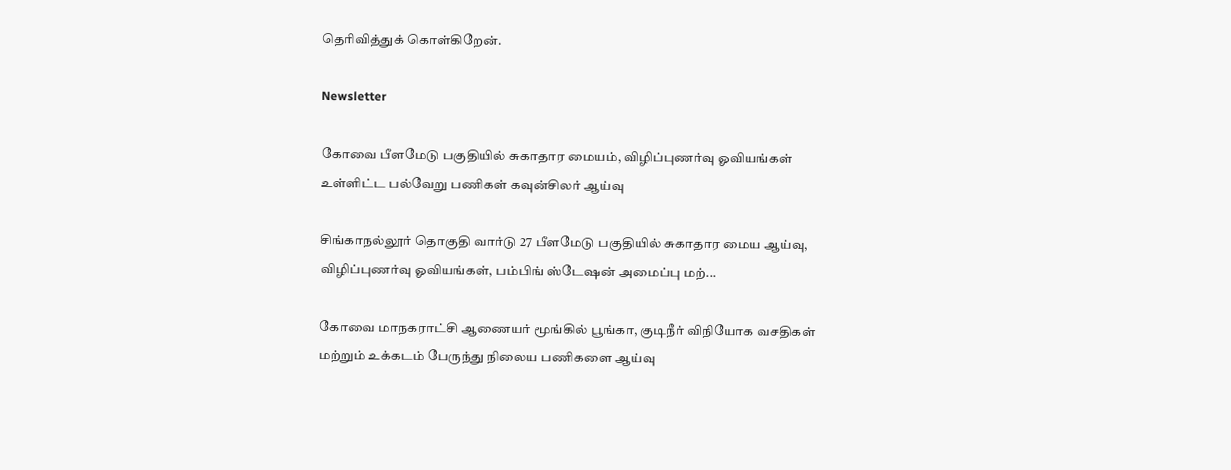தெரிவித்துக்‌ கொள்கிறேன்‌.

Newsletter

கோவை பீளமேடு பகுதியில் சுகாதார மையம், விழிப்புணர்வு ஓவியங்கள் உள்ளிட்ட பல்வேறு பணிகள் கவுன்சிலர் ஆய்வு

சிங்காநல்லூர் தொகுதி வார்டு 27 பீளமேடு பகுதியில் சுகாதார மைய ஆய்வு, விழிப்புணர்வு ஓவியங்கள், பம்பிங் ஸ்டேஷன் அமைப்பு மற்...

கோவை மாநகராட்சி ஆணையர் மூங்கில் பூங்கா, குடிநீர் விநியோக வசதிகள் மற்றும் உக்கடம் பேருந்து நிலைய பணிகளை ஆய்வு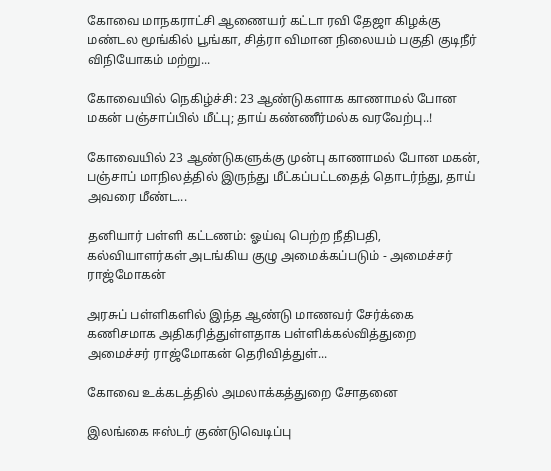கோவை மாநகராட்சி ஆணையர் கட்டா ரவி தேஜா கிழக்கு மண்டல மூங்கில் பூங்கா, சித்ரா விமான நிலையம் பகுதி குடிநீர் விநியோகம் மற்று...

கோவையில் நெகிழ்ச்சி: 23 ஆண்டுகளாக காணாமல் போன மகன் பஞ்சாப்பில் மீட்பு; தாய் கண்ணீர்மல்க வரவேற்பு..!

கோவையில் 23 ஆண்டுகளுக்கு முன்பு காணாமல் போன மகன், பஞ்சாப் மாநிலத்தில் இருந்து மீட்கப்பட்டதைத் தொடர்ந்து, தாய் அவரை மீண்ட...

தனியார் பள்ளி கட்டணம்: ஓய்வு பெற்ற நீதிபதி, கல்வியாளர்கள் அடங்கிய குழு அமைக்கப்படும் - அமைச்சர் ராஜ்மோகன்

அரசுப் பள்ளிகளில் இந்த ஆண்டு மாணவர் சேர்க்கை கணிசமாக அதிகரித்துள்ளதாக பள்ளிக்கல்வித்துறை அமைச்சர் ராஜ்மோகன் தெரிவித்துள்...

கோவை உக்கடத்தில் அமலாக்கத்துறை சோதனை

இலங்கை ஈஸ்டர் குண்டுவெடிப்பு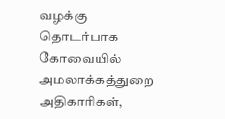வழக்கு தொடர்பாக கோவையில் அமலாக்கத்துறை அதிகாரிகள்,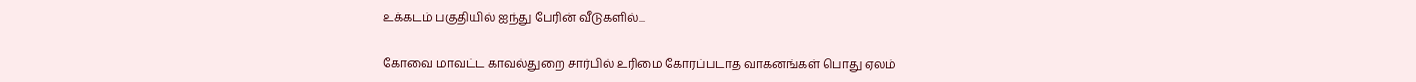உக்கடம் பகுதியில் ஐந்து பேரின் வீடுகளில்...

கோவை மாவட்ட காவல்துறை சார்பில் உரிமை கோரப்படாத வாகனங்கள் பொது ஏலம்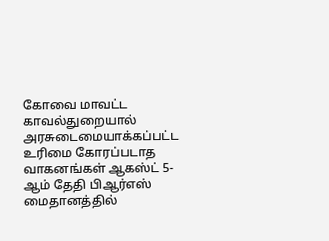கோவை மாவட்ட காவல்துறையால் அரசுடைமையாக்கப்பட்ட உரிமை கோரப்படாத வாகனங்கள் ஆகஸ்ட் 5-ஆம் தேதி பிஆர்எஸ் மைதானத்தில்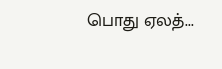பொது ஏலத்...